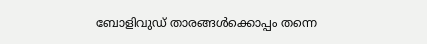ബോളിവുഡ് താരങ്ങൾക്കൊപ്പം തന്നെ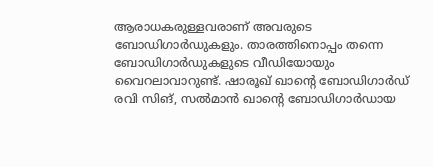ആരാധകരുള്ളവരാണ് അവരുടെ ബോഡിഗാർഡുകളും. താരത്തിനൊപ്പം തന്നെ ബോഡിഗാർഡുകളുടെ വീഡിയോയും വൈറലാവാറുണ്ട്. ഷാരൂഖ് ഖാന്റെ ബോഡിഗാർഡ് രവി സിങ്, സൽമാൻ ഖാന്റെ ബോഡിഗാർഡായ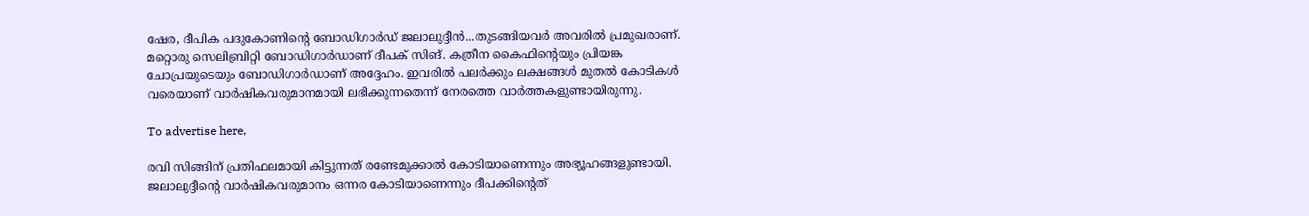ഷേര, ദീപിക പദുകോണിന്റെ ബോഡിഗാർഡ് ജലാലുദ്ദീൻ...തുടങ്ങിയവർ അവരിൽ പ്രമുഖരാണ്. മറ്റൊരു സെലിബ്രിറ്റി ബോഡിഗാർഡാണ് ദീപക് സിങ്. കത്രീന കൈഫിന്റെയും പ്രിയങ്ക ചോപ്രയുടെയും ബോഡിഗാർഡാണ് അദ്ദേഹം. ഇവരിൽ പലർക്കും ലക്ഷങ്ങൾ മുതൽ കോടികൾ വരെയാണ് വാർഷികവരുമാനമായി ലഭിക്കുന്നതെന്ന് നേരത്തെ വാർത്തകളുണ്ടായിരുന്നു.

To advertise here,

രവി സിങ്ങിന് പ്രതിഫലമായി കിട്ടുന്നത് രണ്ടേമുക്കാൽ കോടിയാണെന്നും അഭ്യൂഹങ്ങളുണ്ടായി. ജലാലുദ്ദീന്റെ വാർഷികവരുമാനം ഒന്നര കോടിയാണെന്നും ദീപക്കിന്റെത്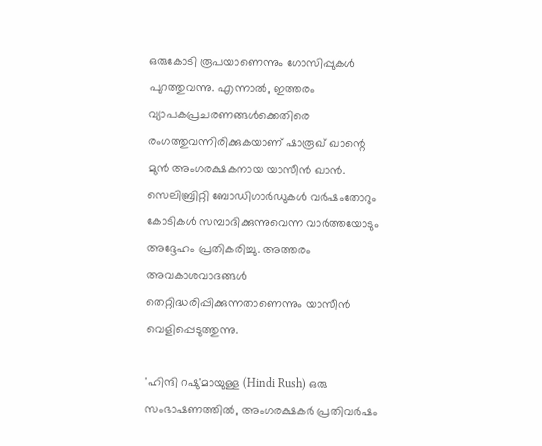ഒരുകോടി രൂപയാണെന്നും ഗോസിപ്പുകൾ പുറത്തുവന്നു. എന്നാൽ, ഇത്തരം വ്യാപകപ്രചരണങ്ങൾക്കെതിരെ രംഗത്തുവന്നിരിക്കുകയാണ് ഷാരൂഖ് ഖാന്റെ മുൻ അംഗരക്ഷകനായ യാസീൻ ഖാൻ. സെലിബ്രിറ്റി ബോഡിഗാർഡുകൾ വർഷംതോറും കോടികൾ സമ്പാദിക്കുന്നുവെന്ന വാർത്തയോടും അദ്ദേഹം പ്രതികരിച്ചു. അത്തരം അവകാശവാദങ്ങൾ തെറ്റിദ്ധരിപ്പിക്കുന്നതാണെന്നും യാസീൻ വെളിപ്പെടുത്തുന്നു.

'ഹിന്ദി റഷു'മായുള്ള (Hindi Rush) ഒരു സംഭാഷണത്തിൽ, അംഗരക്ഷകർ പ്രതിവർഷം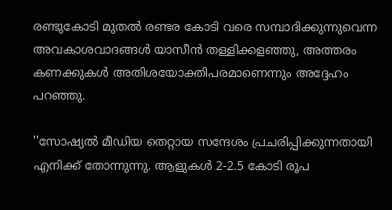രണ്ടുകോടി മുതൽ രണ്ടര കോടി വരെ സമ്പാദിക്കുന്നുവെന്ന അവകാശവാദങ്ങൾ യാസീൻ തള്ളിക്കളഞ്ഞു, അത്തരം കണക്കുകൾ അതിശയോക്തിപരമാണെന്നും അദ്ദേഹം പറഞ്ഞു.

''സോഷ്യൽ മീഡിയ തെറ്റായ സന്ദേശം പ്രചരിപ്പിക്കുന്നതായി എനിക്ക് തോന്നുന്നു. ആളുകൾ 2-2.5 കോടി രൂപ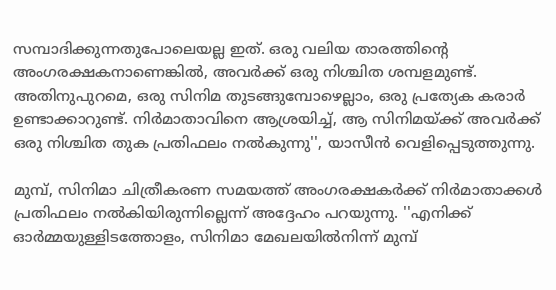സമ്പാദിക്കുന്നതുപോലെയല്ല ഇത്. ഒരു വലിയ താരത്തിന്റെ അംഗരക്ഷകനാണെങ്കിൽ, അവർക്ക് ഒരു നിശ്ചിത ശമ്പളമുണ്ട്. അതിനുപുറമെ, ഒരു സിനിമ തുടങ്ങുമ്പോഴെല്ലാം, ഒരു പ്രത്യേക കരാർ ഉണ്ടാക്കാറുണ്ട്. നിർമാതാവിനെ ആശ്രയിച്ച്, ആ സിനിമയ്ക്ക് അവർക്ക് ഒരു നിശ്ചിത തുക പ്രതിഫലം നൽകുന്നു'', യാസീൻ വെളിപ്പെടുത്തുന്നു.

മുമ്പ്, സിനിമാ ചിത്രീകരണ സമയത്ത് അംഗരക്ഷകർക്ക് നിർമാതാക്കൾ പ്രതിഫലം നൽകിയിരുന്നില്ലെന്ന് അദ്ദേഹം പറയുന്നു. ''എനിക്ക് ഓർമ്മയുള്ളിടത്തോളം, സിനിമാ മേഖലയിൽനിന്ന് മുമ്പ്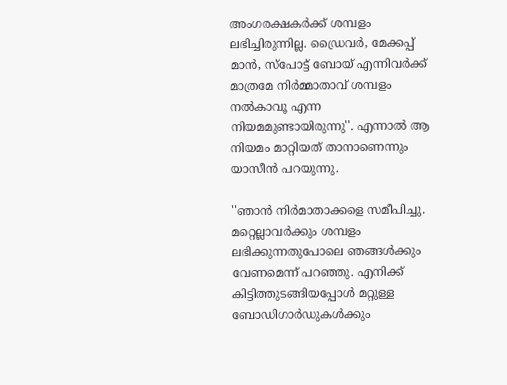അംഗരക്ഷകർക്ക് ശമ്പളം ലഭിച്ചിരുന്നില്ല. ഡ്രൈവർ, മേക്കപ്പ് മാൻ, സ്‌പോട്ട് ബോയ് എന്നിവർക്ക് മാത്രമേ നിർമ്മാതാവ് ശമ്പളം നൽകാവൂ എന്ന നിയമമുണ്ടായിരുന്നു''. എന്നാൽ ആ നിയമം മാറ്റിയത് താനാണെന്നും യാസീൻ പറയുന്നു.

''ഞാൻ നിർമാതാക്കളെ സമീപിച്ചു. മറ്റെല്ലാവർക്കും ശമ്പളം ലഭിക്കുന്നതുപോലെ ഞങ്ങൾക്കും വേണമെന്ന് പറഞ്ഞു. എനിക്ക് കിട്ടിത്തുടങ്ങിയപ്പോൾ മറ്റുള്ള ബോഡിഗാർഡുകൾക്കും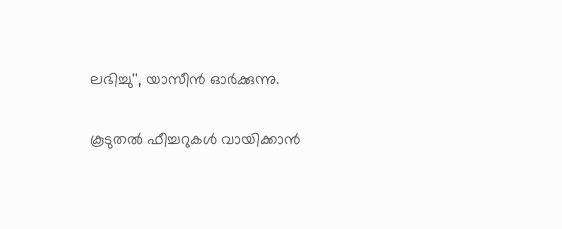ലഭിച്ചു'', യാസീൻ ഓർക്കുന്നു.

കൂടുതൽ ഫീച്ചറുകൾ വായിക്കാൻ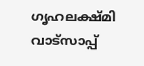ഗൃഹലക്ഷ്മി വാട്സാപ്പ്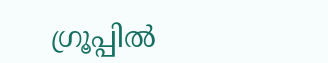ഗ്രൂപ്പിൽ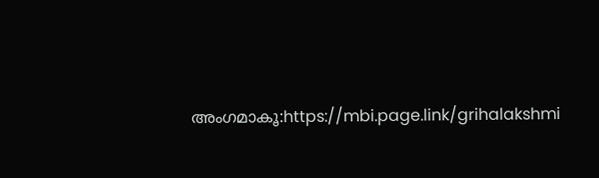അംഗമാകൂ:https://mbi.page.link/grihalakshmi